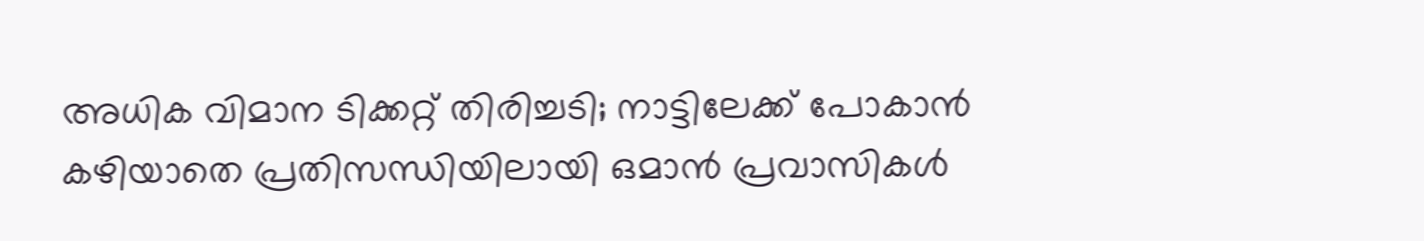അധിക വിമാന ടിക്കറ്റ് തിരിച്ചടി; നാട്ടിലേക്ക് പോകാൻ കഴിയാതെ പ്രതിസന്ധിയിലായി ഒമാൻ പ്രവാസികൾ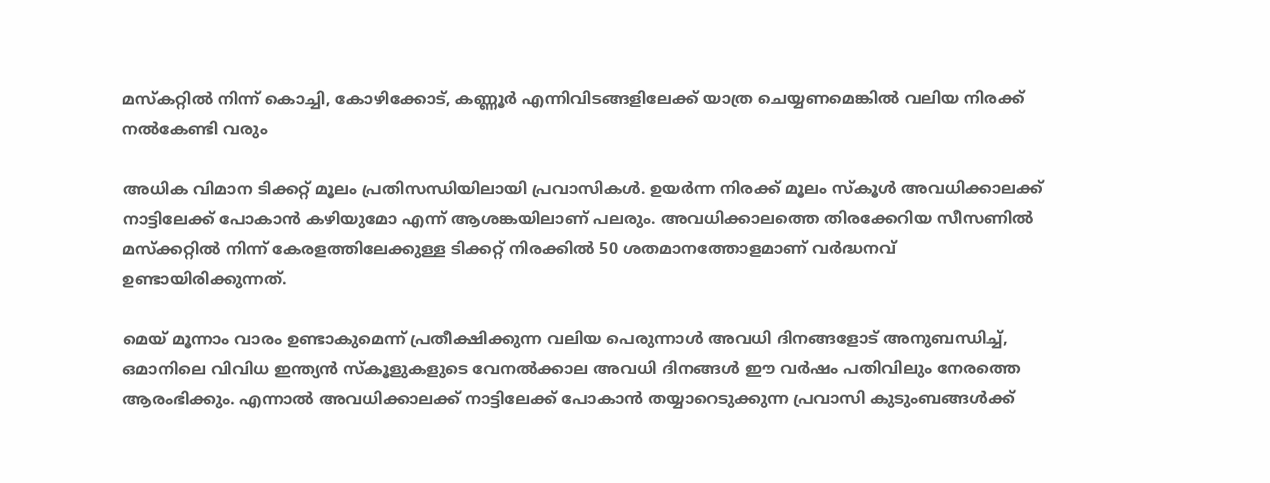മസ്‌കറ്റില്‍ നിന്ന് കൊച്ചി, കോഴിക്കോട്, കണ്ണൂര്‍ എന്നിവിടങ്ങളിലേക്ക് യാത്ര ചെയ്യണമെങ്കില്‍ വലിയ നിരക്ക് നല്‍കേണ്ടി വരും

അധിക വിമാന ടിക്കറ്റ് മൂലം പ്രതിസന്ധിയിലായി പ്രവാസികള്‍. ഉയര്‍ന്ന നിരക്ക് മൂലം സ്‌കൂള്‍ അവധിക്കാലക്ക് നാട്ടിലേക്ക് പോകാന്‍ കഴിയുമോ എന്ന് ആശങ്കയിലാണ് പലരും. അവധിക്കാലത്തെ തിരക്കേറിയ സീസണില്‍ മസ്‌ക്കറ്റില്‍ നിന്ന് കേരളത്തിലേക്കുള്ള ടിക്കറ്റ് നിരക്കില്‍ 50 ശതമാനത്തോളമാണ് വര്‍ദ്ധനവ് ഉണ്ടായിരിക്കുന്നത്.

മെയ് മൂന്നാം വാരം ഉണ്ടാകുമെന്ന് പ്രതീക്ഷിക്കുന്ന വലിയ പെരുന്നാള്‍ അവധി ദിനങ്ങളോട് അനുബന്ധിച്ച്, ഒമാനിലെ വിവിധ ഇന്ത്യന്‍ സ്‌കൂളുകളുടെ വേനല്‍ക്കാല അവധി ദിനങ്ങള്‍ ഈ വര്‍ഷം പതിവിലും നേരത്തെ ആരംഭിക്കും. എന്നാല്‍ അവധിക്കാലക്ക് നാട്ടിലേക്ക് പോകാന്‍ തയ്യാറെടുക്കുന്ന പ്രവാസി കുടുംബങ്ങള്‍ക്ക്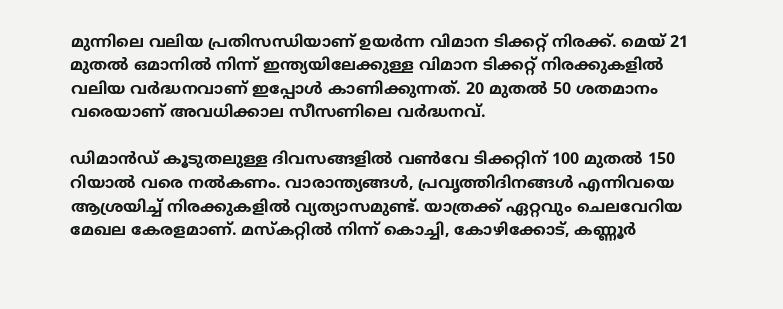മുന്നിലെ വലിയ പ്രതിസന്ധിയാണ് ഉയര്‍ന്ന വിമാന ടിക്കറ്റ് നിരക്ക്. മെയ് 21 മുതല്‍ ഒമാനില്‍ നിന്ന് ഇന്ത്യയിലേക്കുള്ള വിമാന ടിക്കറ്റ് നിരക്കുകളില്‍ വലിയ വര്‍ദ്ധനവാണ് ഇപ്പോള്‍ കാണിക്കുന്നത്. 20 മുതല്‍ 50 ശതമാനം വരെയാണ് അവധിക്കാല സീസണിലെ വര്‍ദ്ധനവ്.

ഡിമാന്‍ഡ് കൂടുതലുള്ള ദിവസങ്ങളില്‍ വണ്‍വേ ടിക്കറ്റിന് 100 മുതല്‍ 150 റിയാല്‍ വരെ നല്‍കണം. വാരാന്ത്യങ്ങള്‍, പ്രവൃത്തിദിനങ്ങള്‍ എന്നിവയെ ആശ്രയിച്ച് നിരക്കുകളില്‍ വ്യത്യാസമുണ്ട്. യാത്രക്ക് ഏറ്റവും ചെലവേറിയ മേഖല കേരളമാണ്. മസ്‌കറ്റില്‍ നിന്ന് കൊച്ചി, കോഴിക്കോട്, കണ്ണൂര്‍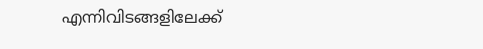എന്നിവിടങ്ങളിലേക്ക്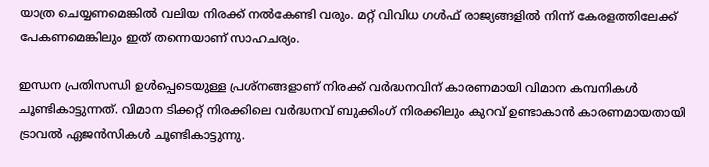യാത്ര ചെയ്യണമെങ്കില്‍ വലിയ നിരക്ക് നല്‍കേണ്ടി വരും. മറ്റ് വിവിധ ഗള്‍ഫ് രാജ്യങ്ങളില്‍ നിന്ന് കേരളത്തിലേക്ക് പേകണമെങ്കിലും ഇത് തന്നെയാണ് സാഹചര്യം.

ഇന്ധന പ്രതിസന്ധി ഉള്‍പ്പെടെയുള്ള പ്രശ്‌നങ്ങളാണ് നിരക്ക് വര്‍ദ്ധനവിന് കാരണമായി വിമാന കമ്പനികള്‍ ചൂണ്ടികാട്ടുന്നത്. വിമാന ടിക്കറ്റ് നിരക്കിലെ വര്‍ദ്ധനവ് ബുക്കിംഗ് നിരക്കിലും കുറവ് ഉണ്ടാകാന്‍ കാരണമായതായി ട്രാവല്‍ ഏജന്‍സികള്‍ ചൂണ്ടികാട്ടുന്നു.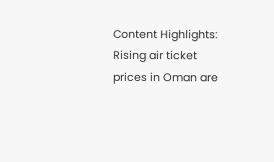Content Highlights: Rising air ticket prices in Oman are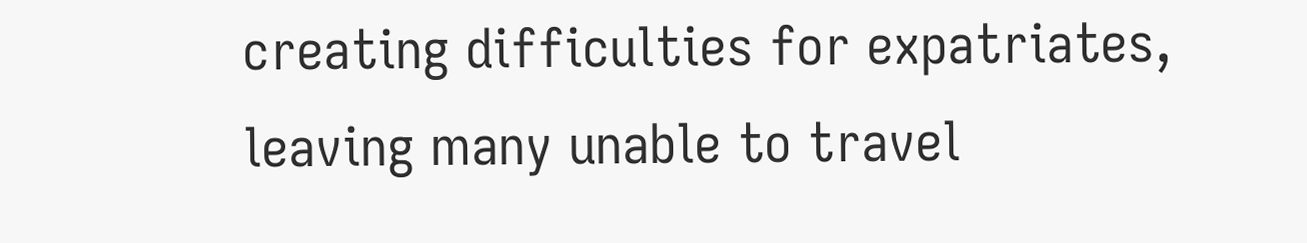creating difficulties for expatriates, leaving many unable to travel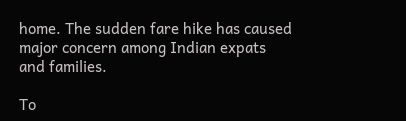home. The sudden fare hike has caused major concern among Indian expats and families.

To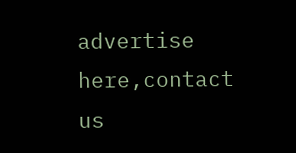advertise here,contact us